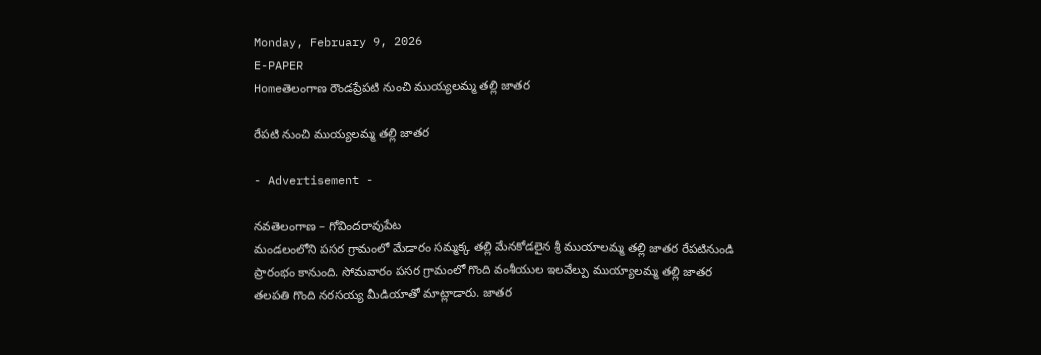Monday, February 9, 2026
E-PAPER
Homeతెలంగాణ రౌండప్రేపటి నుంచి ముయ్యలమ్మ తల్లి జాతర

రేపటి నుంచి ముయ్యలమ్మ తల్లి జాతర

- Advertisement -

నవతెలంగాణ – గోవిందరావుపేట
మండలంలోని పసర గ్రామంలో మేడారం సమ్మక్క తల్లి మేనకోడలైన శ్రీ ముయాలమ్మ తల్లి జాతర రేపటినుండి ప్రారంభం కానుంది. సోమవారం పసర గ్రామంలో గొంది వంశీయుల ఇలవేల్పు ముయ్యాలమ్మ తల్లి జాతర తలపతి గొంది నరసయ్య మీడియాతో మాట్లాడారు. జాతర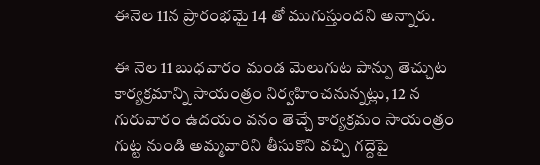ఈనెల 11న ప్రారంభమై 14 తో ముగుస్తుందని అన్నారు.

ఈ నెల 11 బుధవారం మండ మెలుగుట పాన్పు తెచ్చుట కార్యక్రమాన్ని సాయంత్రం నిర్వహించనున్నట్లు, 12 న గురువారం ఉదయం వనం తెచ్చే కార్యక్రమం సాయంత్రం గుట్ట నుండి అమ్మవారిని తీసుకొని వచ్చి గద్దెపై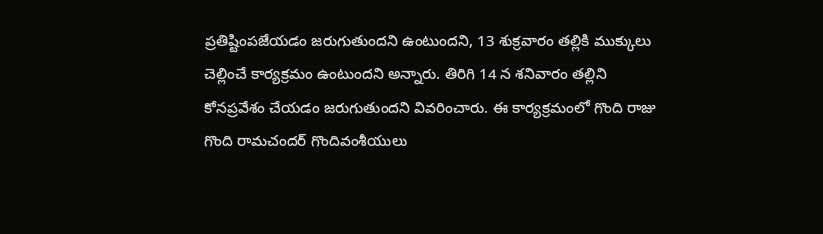ప్రతిష్టింపజేయడం జరుగుతుందని ఉంటుందని, 13 శుక్రవారం తల్లికి ముక్కులు చెల్లించే కార్యక్రమం ఉంటుందని అన్నారు. తిరిగి 14 న శనివారం తల్లిని కోనప్రవేశం చేయడం జరుగుతుందని వివరించారు. ఈ కార్యక్రమంలో గొంది రాజు గొంది రామచందర్ గొందివంశీయులు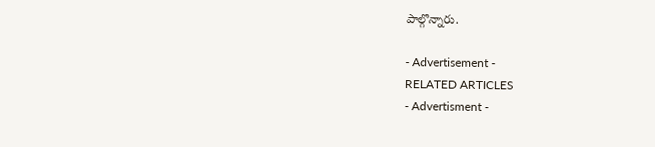పాల్గొన్నారు.

- Advertisement -
RELATED ARTICLES
- Advertisment -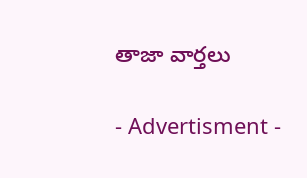తాజా వార్తలు

- Advertisment -